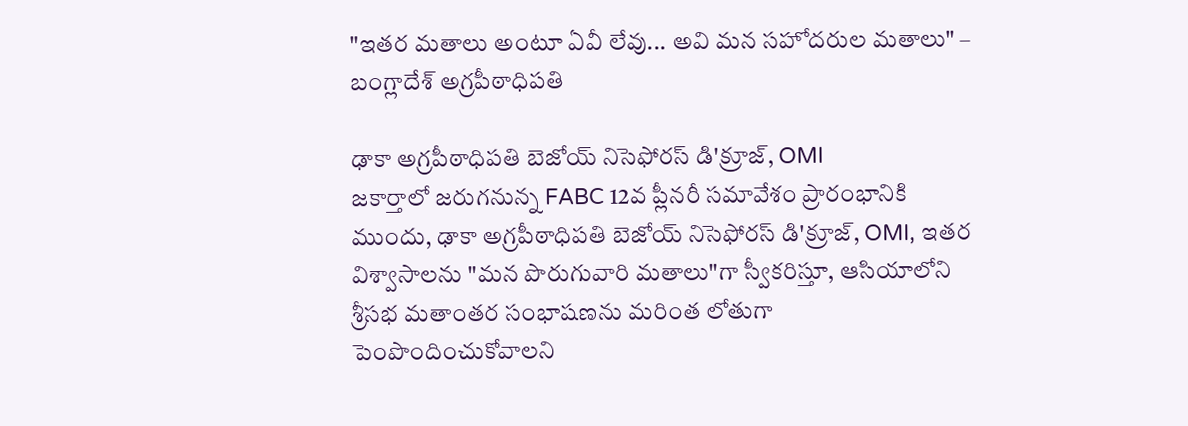"ఇతర మతాలు అంటూ ఏవీ లేవు... అవి మన సహోదరుల మతాలు" – బంగ్లాదేశ్ అగ్రపీఠాధిపతి

ఢాకా అగ్రపీఠాధిపతి బెజోయ్ నిసెఫోరస్ డి'క్రూజ్, OMI
జకార్తాలో జరుగనున్న FABC 12వ ప్లీనరీ సమావేశం ప్రారంభానికి ముందు, ఢాకా అగ్రపీఠాధిపతి బెజోయ్ నిసెఫోరస్ డి'క్రూజ్, OMI, ఇతర విశ్వాసాలను "మన పొరుగువారి మతాలు"గా స్వీకరిస్తూ, ఆసియాలోని శ్రీసభ మతాంతర సంభాషణను మరింత లోతుగా పెంపొందించుకోవాలని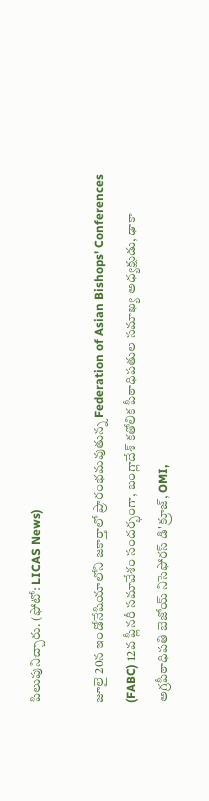పిలుపునిచ్చారు. (ఫోటో: LICAS News)

జూలై 20న ఇండోనేషియాలోని జకార్తాలో ప్రారంభమవుతున్న Federation of Asian Bishops' Conferences (FABC) 12వ ప్లీనరీ సమావేశం సందర్భంగా, బంగ్లాదేశ్ కతోలిక పీఠాధిపతుల సమాఖ్య అధ్యక్షుడు, ఢాకా అగ్రపీఠాధిపతి బెజోయ్ నిసెఫోరస్ డి'క్రూజ్, OMI,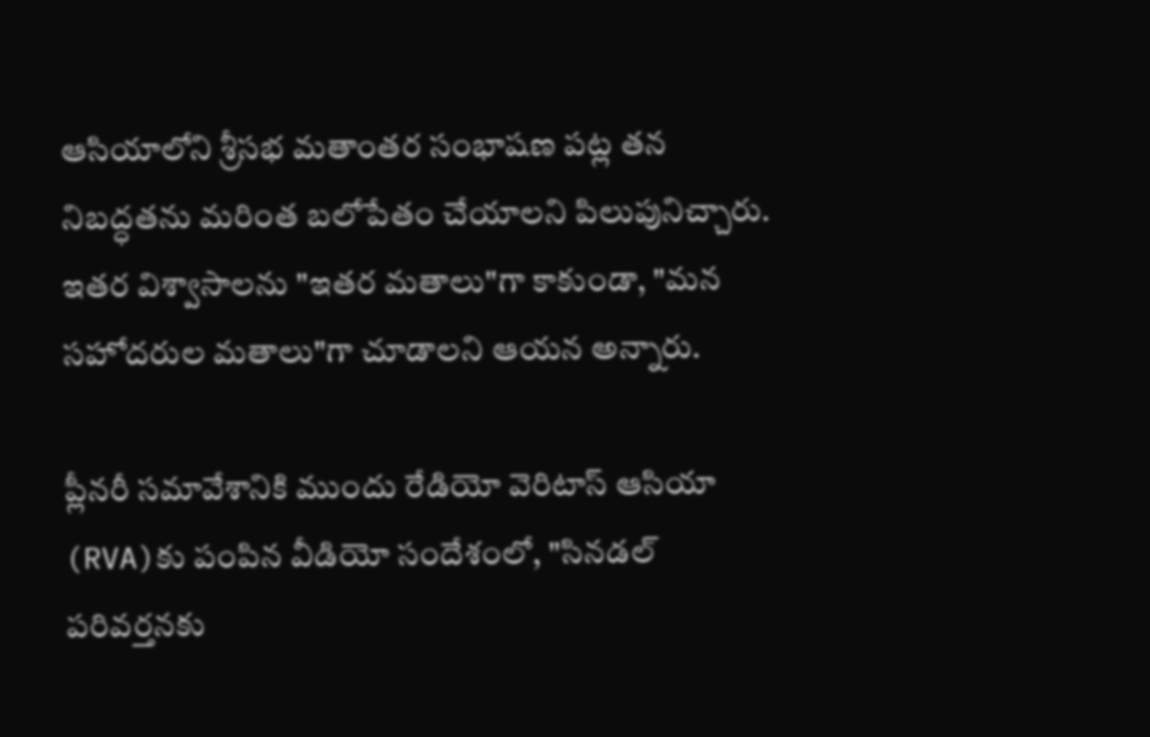ఆసియాలోని శ్రీసభ మతాంతర సంభాషణ పట్ల తన నిబద్ధతను మరింత బలోపేతం చేయాలని పిలుపునిచ్చారు. ఇతర విశ్వాసాలను "ఇతర మతాలు"గా కాకుండా, "మన సహోదరుల మతాలు"గా చూడాలని ఆయన అన్నారు.

ప్లీనరీ సమావేశానికి ముందు రేడియో వెరిటాస్ ఆసియా (RVA)కు పంపిన వీడియో సందేశంలో, "సినడల్ పరివర్తనకు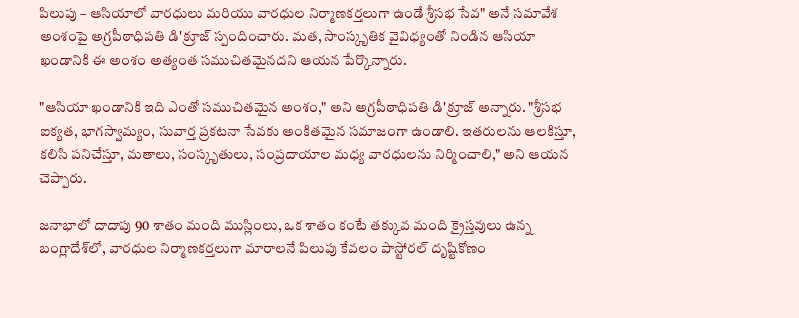పిలుపు – ఆసియాలో వారధులు మరియు వారధుల నిర్మాణకర్తలుగా ఉండే శ్రీసభ సేవ" అనే సమావేశ అంశంపై అగ్రపీఠాధిపతి డి'క్రూజ్ స్పందించారు. మత, సాంస్కృతిక వైవిధ్యంతో నిండిన ఆసియా ఖండానికి ఈ అంశం అత్యంత సముచితమైనదని ఆయన పేర్కొన్నారు.

"ఆసియా ఖండానికి ఇది ఎంతో సముచితమైన అంశం," అని అగ్రపీఠాధిపతి డి'క్రూజ్ అన్నారు. "శ్రీసభ ఐక్యత, భాగస్వామ్యం, సువార్త ప్రకటనా సేవకు అంకితమైన సమాజంగా ఉండాలి. ఇతరులను ఆలకిస్తూ, కలిసి పనిచేస్తూ, మతాలు, సంస్కృతులు, సంప్రదాయాల మధ్య వారధులను నిర్మించాలి," అని ఆయన చెప్పారు.

జనాభాలో దాదాపు 90 శాతం మంది ముస్లింలు, ఒక శాతం కంటే తక్కువ మంది క్రైస్తవులు ఉన్న బంగ్లాదేశ్‌లో, వారధుల నిర్మాణకర్తలుగా మారాలనే పిలుపు కేవలం పాస్టోరల్ దృష్టికోణం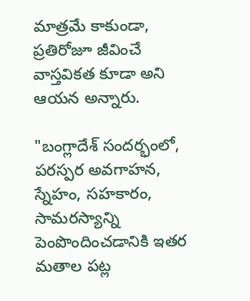మాత్రమే కాకుండా, ప్రతిరోజూ జీవించే వాస్తవికత కూడా అని ఆయన అన్నారు.

"బంగ్లాదేశ్ సందర్భంలో, పరస్పర అవగాహన, స్నేహం, సహకారం, సామరస్యాన్ని పెంపొందించడానికి ఇతర మతాల పట్ల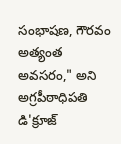సంభాషణ, గౌరవం అత్యంత అవసరం," అని అగ్రపీఠాధిపతి డి'క్రూజ్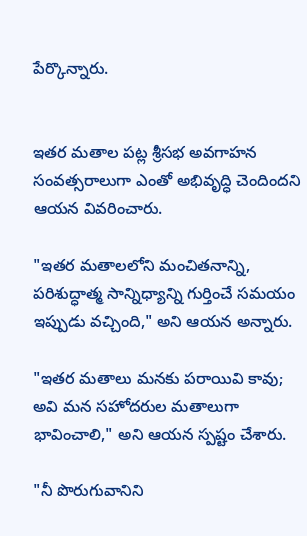పేర్కొన్నారు.


ఇతర మతాల పట్ల శ్రీసభ అవగాహన సంవత్సరాలుగా ఎంతో అభివృద్ధి చెందిందని ఆయన వివరించారు.

"ఇతర మతాలలోని మంచితనాన్ని, పరిశుద్ధాత్మ సాన్నిధ్యాన్ని గుర్తించే సమయం ఇప్పుడు వచ్చింది," అని ఆయన అన్నారు.

"ఇతర మతాలు మనకు పరాయివి కావు; అవి మన సహోదరుల మతాలుగా భావించాలి," అని ఆయన స్పష్టం చేశారు.

"నీ పొరుగువానిని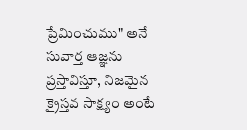ప్రేమించుము" అనే సువార్త ఆజ్ఞను ప్రస్తావిస్తూ, నిజమైన క్రైస్తవ సాక్ష్యం అంటే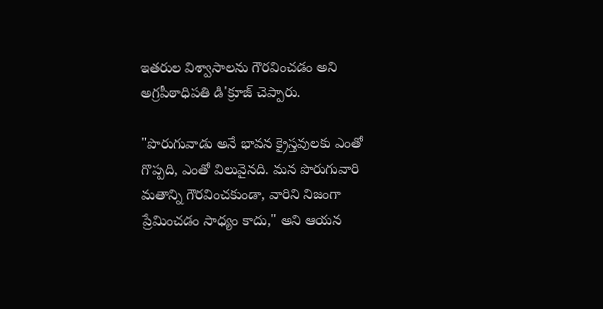ఇతరుల విశ్వాసాలను గౌరవించడం అని అగ్రపీఠాధిపతి డి'క్రూజ్ చెప్పారు.

"పొరుగువాడు అనే భావన క్రైస్తవులకు ఎంతో గొప్పది, ఎంతో విలువైనది. మన పొరుగువారి మతాన్ని గౌరవించకుండా, వారిని నిజంగా ప్రేమించడం సాధ్యం కాదు," అని ఆయన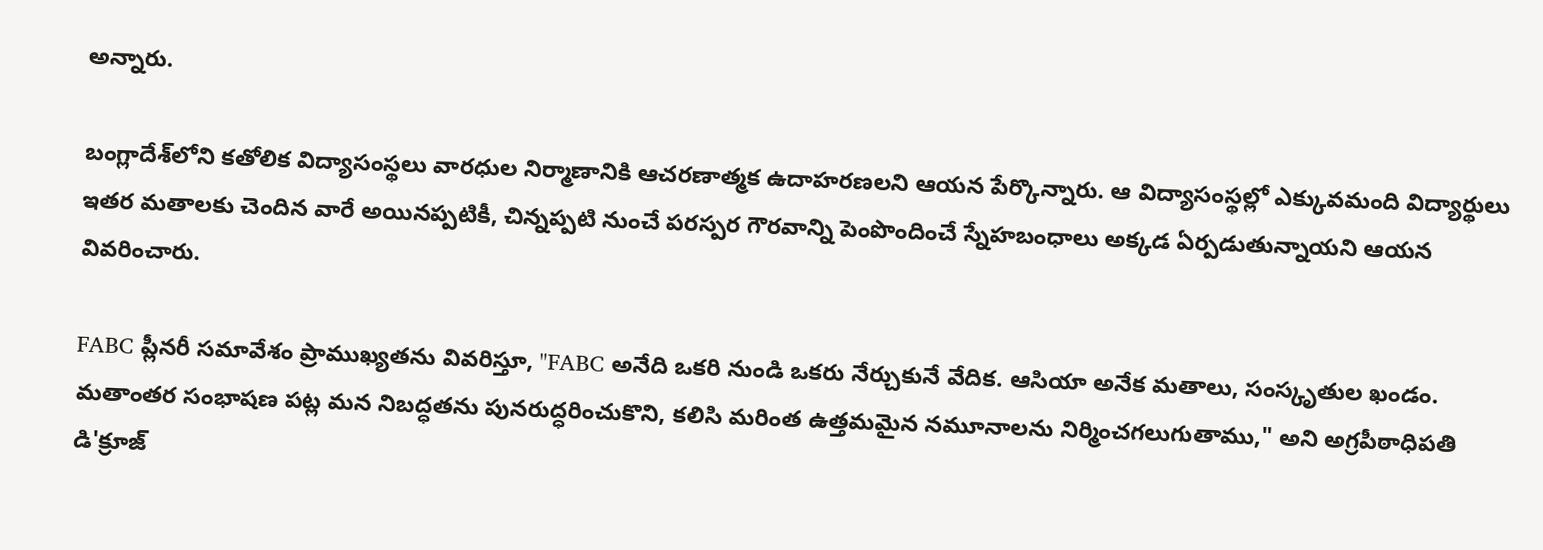అన్నారు.

బంగ్లాదేశ్‌లోని కతోలిక విద్యాసంస్థలు వారధుల నిర్మాణానికి ఆచరణాత్మక ఉదాహరణలని ఆయన పేర్కొన్నారు. ఆ విద్యాసంస్థల్లో ఎక్కువమంది విద్యార్థులు ఇతర మతాలకు చెందిన వారే అయినప్పటికీ, చిన్నప్పటి నుంచే పరస్పర గౌరవాన్ని పెంపొందించే స్నేహబంధాలు అక్కడ ఏర్పడుతున్నాయని ఆయన వివరించారు.

FABC ప్లీనరీ సమావేశం ప్రాముఖ్యతను వివరిస్తూ, "FABC అనేది ఒకరి నుండి ఒకరు నేర్చుకునే వేదిక. ఆసియా అనేక మతాలు, సంస్కృతుల ఖండం. మతాంతర సంభాషణ పట్ల మన నిబద్ధతను పునరుద్ధరించుకొని, కలిసి మరింత ఉత్తమమైన నమూనాలను నిర్మించగలుగుతాము," అని అగ్రపీఠాధిపతి డి'క్రూజ్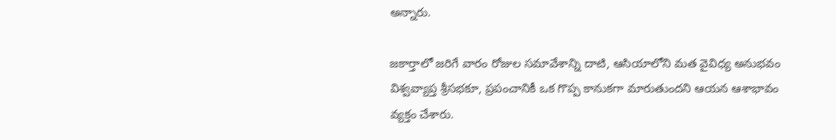అన్నారు.

జకార్తాలో జరిగే వారం రోజుల సమావేశాన్ని దాటి, ఆసియాలోని మత వైవిధ్య అనుభవం విశ్వవ్యాప్త శ్రీసభకూ, ప్రపంచానికీ ఒక గొప్ప కానుకగా మారుతుందని ఆయన ఆశాభావం వ్యక్తం చేశారు.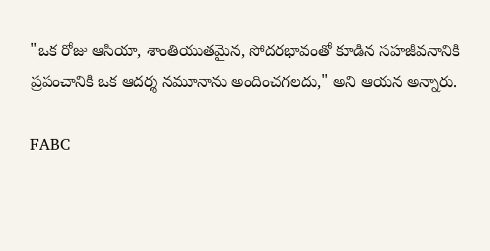"ఒక రోజు ఆసియా, శాంతియుతమైన, సోదరభావంతో కూడిన సహజీవనానికి ప్రపంచానికి ఒక ఆదర్శ నమూనాను అందించగలదు," అని ఆయన అన్నారు.

FABC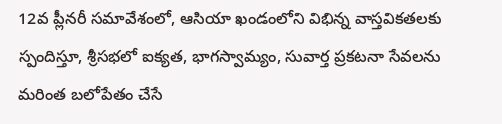12వ ప్లీనరీ సమావేశంలో, ఆసియా ఖండంలోని విభిన్న వాస్తవికతలకు స్పందిస్తూ, శ్రీసభలో ఐక్యత, భాగస్వామ్యం, సువార్త ప్రకటనా సేవలను మరింత బలోపేతం చేసే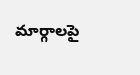మార్గాలపై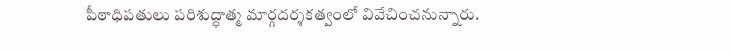పీఠాధిపతులు పరిశుద్ధాత్మ మార్గదర్శకత్వంలో వివేచించనున్నారు.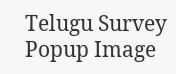Telugu Survey Popup Image